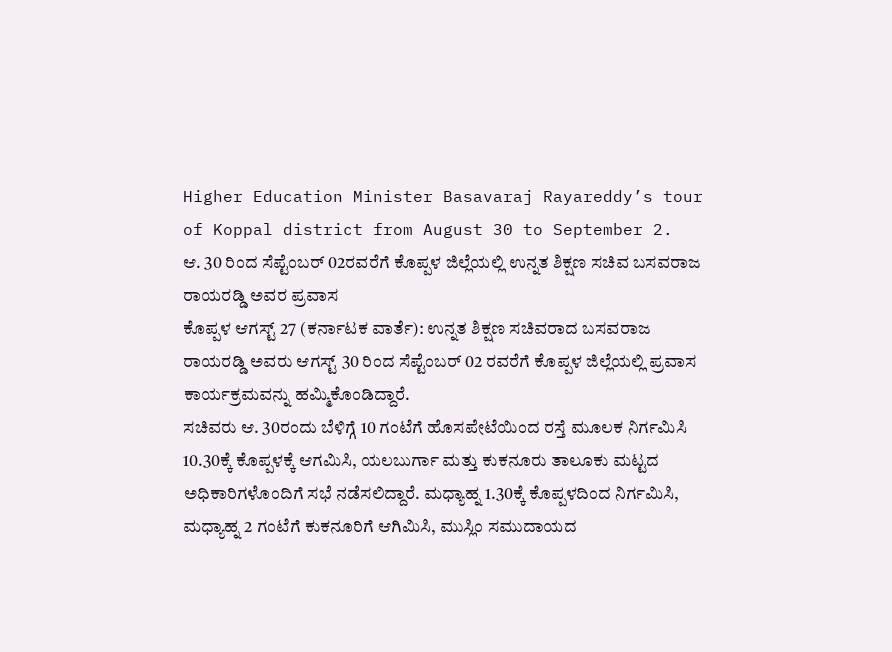Higher Education Minister Basavaraj Rayareddy’s tour of Koppal district from August 30 to September 2.
ಆ. 30 ರಿಂದ ಸೆಪ್ಟೆಂಬರ್ 02ರವರೆಗೆ ಕೊಪ್ಪಳ ಜಿಲ್ಲೆಯಲ್ಲಿ ಉನ್ನತ ಶಿಕ್ಷಣ ಸಚಿವ ಬಸವರಾಜ ರಾಯರಡ್ಡಿ ಅವರ ಪ್ರವಾಸ
ಕೊಪ್ಪಳ ಆಗಸ್ಟ್ 27 (ಕರ್ನಾಟಕ ವಾರ್ತೆ): ಉನ್ನತ ಶಿಕ್ಷಣ ಸಚಿವರಾದ ಬಸವರಾಜ ರಾಯರಡ್ಡಿ ಅವರು ಆಗಸ್ಟ್ 30 ರಿಂದ ಸೆಪ್ಟೆಂಬರ್ 02 ರವರೆಗೆ ಕೊಪ್ಪಳ ಜಿಲ್ಲೆಯಲ್ಲಿ ಪ್ರವಾಸ ಕಾರ್ಯಕ್ರಮವನ್ನು ಹಮ್ಮಿಕೊಂಡಿದ್ದಾರೆ.
ಸಚಿವರು ಆ. 30ರಂದು ಬೆಳಿಗ್ಗೆ 10 ಗಂಟೆಗೆ ಹೊಸಪೇಟೆಯಿಂದ ರಸ್ತೆ ಮೂಲಕ ನಿರ್ಗಮಿಸಿ 10.30ಕ್ಕೆ ಕೊಪ್ಪಳಕ್ಕೆ ಆಗಮಿಸಿ, ಯಲಬುರ್ಗಾ ಮತ್ತು ಕುಕನೂರು ತಾಲೂಕು ಮಟ್ಟದ ಅಧಿಕಾರಿಗಳೊಂದಿಗೆ ಸಭೆ ನಡೆಸಲಿದ್ದಾರೆ. ಮಧ್ಯಾಹ್ನ 1.30ಕ್ಕೆ ಕೊಪ್ಪಳದಿಂದ ನಿರ್ಗಮಿಸಿ, ಮಧ್ಯಾಹ್ನ 2 ಗಂಟೆಗೆ ಕುಕನೂರಿಗೆ ಆಗಿಮಿಸಿ, ಮುಸ್ಲಿಂ ಸಮುದಾಯದ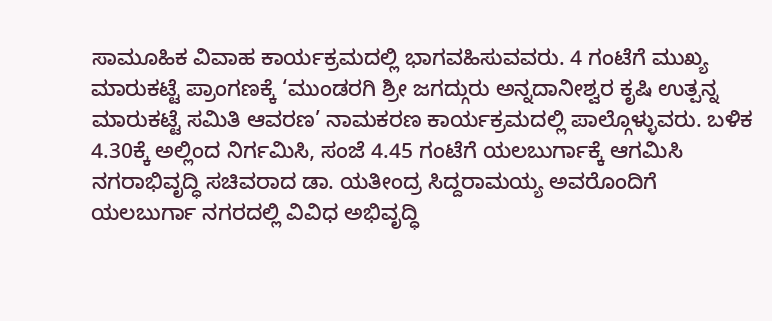ಸಾಮೂಹಿಕ ವಿವಾಹ ಕಾರ್ಯಕ್ರಮದಲ್ಲಿ ಭಾಗವಹಿಸುವವರು. 4 ಗಂಟೆಗೆ ಮುಖ್ಯ ಮಾರುಕಟ್ಟೆ ಪ್ರಾಂಗಣಕ್ಕೆ ‘ಮುಂಡರಗಿ ಶ್ರೀ ಜಗದ್ಗುರು ಅನ್ನದಾನೀಶ್ವರ ಕೃಷಿ ಉತ್ಪನ್ನ ಮಾರುಕಟ್ಟೆ ಸಮಿತಿ ಆವರಣ’ ನಾಮಕರಣ ಕಾರ್ಯಕ್ರಮದಲ್ಲಿ ಪಾಲ್ಗೊಳ್ಳುವರು. ಬಳಿಕ 4.30ಕ್ಕೆ ಅಲ್ಲಿಂದ ನಿರ್ಗಮಿಸಿ, ಸಂಜೆ 4.45 ಗಂಟೆಗೆ ಯಲಬುರ್ಗಾಕ್ಕೆ ಆಗಮಿಸಿ ನಗರಾಭಿವೃದ್ಧಿ ಸಚಿವರಾದ ಡಾ. ಯತೀಂದ್ರ ಸಿದ್ದರಾಮಯ್ಯ ಅವರೊಂದಿಗೆ ಯಲಬುರ್ಗಾ ನಗರದಲ್ಲಿ ವಿವಿಧ ಅಭಿವೃದ್ಧಿ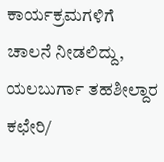ಕಾರ್ಯಕ್ರಮಗಳಿಗೆ ಚಾಲನೆ ನೀಡಲಿದ್ದು, ಯಲಬುರ್ಗಾ ತಹಶೀಲ್ದಾರ ಕಛೇರಿ/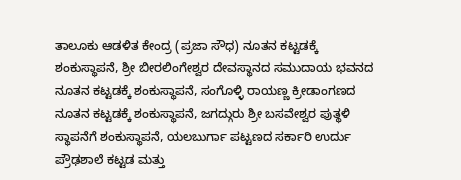ತಾಲೂಕು ಆಡಳಿತ ಕೇಂದ್ರ (ಪ್ರಜಾ ಸೌಧ) ನೂತನ ಕಟ್ಟಡಕ್ಕೆ ಶಂಕುಸ್ಥಾಪನೆ, ಶ್ರೀ ಬೀರಲಿಂಗೇಶ್ವರ ದೇವಸ್ಥಾನದ ಸಮುದಾಯ ಭವನದ ನೂತನ ಕಟ್ಟಡಕ್ಕೆ ಶಂಕುಸ್ಥಾಪನೆ, ಸಂಗೊಳ್ಳಿ ರಾಯಣ್ಣ ಕ್ರೀಡಾಂಗಣದ ನೂತನ ಕಟ್ಟಡಕ್ಕೆ ಶಂಕುಸ್ಥಾಪನೆ, ಜಗದ್ಗುರು ಶ್ರೀ ಬಸವೇಶ್ವರ ಪುತ್ಥಳಿ ಸ್ಥಾಪನೆಗೆ ಶಂಕುಸ್ಥಾಪನೆ, ಯಲಬುರ್ಗಾ ಪಟ್ಟಣದ ಸರ್ಕಾರಿ ಉರ್ದು ಪ್ರೌಢಶಾಲೆ ಕಟ್ಟಡ ಮತ್ತು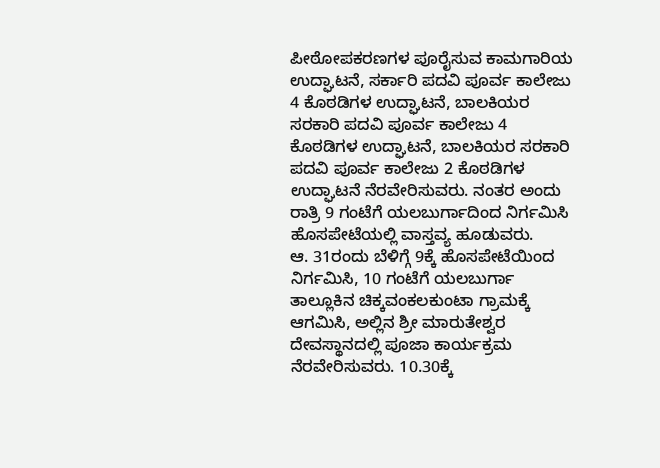ಪೀಠೋಪಕರಣಗಳ ಪೂರೈಸುವ ಕಾಮಗಾರಿಯ ಉದ್ಘಾಟನೆ, ಸರ್ಕಾರಿ ಪದವಿ ಪೂರ್ವ ಕಾಲೇಜು 4 ಕೊಠಡಿಗಳ ಉದ್ಘಾಟನೆ, ಬಾಲಕಿಯರ ಸರಕಾರಿ ಪದವಿ ಪೂರ್ವ ಕಾಲೇಜು 4 ಕೊಠಡಿಗಳ ಉದ್ಘಾಟನೆ, ಬಾಲಕಿಯರ ಸರಕಾರಿ ಪದವಿ ಪೂರ್ವ ಕಾಲೇಜು 2 ಕೊಠಡಿಗಳ ಉದ್ಘಾಟನೆ ನೆರವೇರಿಸುವರು. ನಂತರ ಅಂದು ರಾತ್ರಿ 9 ಗಂಟೆಗೆ ಯಲಬುರ್ಗಾದಿಂದ ನಿರ್ಗಮಿಸಿ ಹೊಸಪೇಟೆಯಲ್ಲಿ ವಾಸ್ತವ್ಯ ಹೂಡುವರು.
ಆ. 31ರಂದು ಬೆಳಿಗ್ಗೆ 9ಕ್ಕೆ ಹೊಸಪೇಟೆಯಿಂದ ನಿರ್ಗಮಿಸಿ, 10 ಗಂಟೆಗೆ ಯಲಬುರ್ಗಾ ತಾಲ್ಲೂಕಿನ ಚಿಕ್ಕವಂಕಲಕುಂಟಾ ಗ್ರಾಮಕ್ಕೆ ಆಗಮಿಸಿ, ಅಲ್ಲಿನ ಶ್ರೀ ಮಾರುತೇಶ್ವರ ದೇವಸ್ಥಾನದಲ್ಲಿ ಪೂಜಾ ಕಾರ್ಯಕ್ರಮ ನೆರವೇರಿಸುವರು. 10.30ಕ್ಕೆ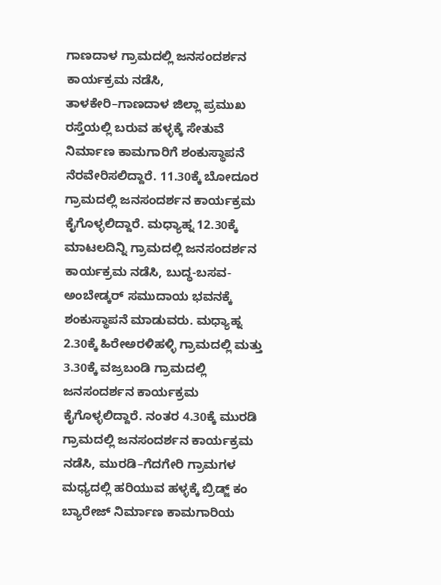ಗಾಣದಾಳ ಗ್ರಾಮದಲ್ಲಿ ಜನಸಂದರ್ಶನ ಕಾರ್ಯಕ್ರಮ ನಡೆಸಿ, ತಾಳಕೇರಿ–ಗಾಣದಾಳ ಜಿಲ್ಲಾ ಪ್ರಮುಖ ರಸ್ತೆಯಲ್ಲಿ ಬರುವ ಹಳ್ಳಕ್ಕೆ ಸೇತುವೆ ನಿರ್ಮಾಣ ಕಾಮಗಾರಿಗೆ ಶಂಕುಸ್ಥಾಪನೆ ನೆರವೇರಿಸಲಿದ್ದಾರೆ. 11.30ಕ್ಕೆ ಬೋದೂರ ಗ್ರಾಮದಲ್ಲಿ ಜನಸಂದರ್ಶನ ಕಾರ್ಯಕ್ರಮ ಕೈಗೊಳ್ಳಲಿದ್ದಾರೆ. ಮಧ್ಯಾಹ್ನ 12.30ಕ್ಕೆ ಮಾಟಲದಿನ್ನಿ ಗ್ರಾಮದಲ್ಲಿ ಜನಸಂದರ್ಶನ ಕಾರ್ಯಕ್ರಮ ನಡೆಸಿ, ಬುದ್ಧ-ಬಸವ-ಅಂಬೇಡ್ಕರ್ ಸಮುದಾಯ ಭವನಕ್ಕೆ ಶಂಕುಸ್ಥಾಪನೆ ಮಾಡುವರು. ಮಧ್ಯಾಹ್ನ 2.30ಕ್ಕೆ ಹಿರೇಅರಳಿಹಳ್ಳಿ ಗ್ರಾಮದಲ್ಲಿ ಮತ್ತು 3.30ಕ್ಕೆ ವಜ್ರಬಂಡಿ ಗ್ರಾಮದಲ್ಲಿ ಜನಸಂದರ್ಶನ ಕಾರ್ಯಕ್ರಮ ಕೈಗೊಳ್ಳಲಿದ್ದಾರೆ. ನಂತರ 4.30ಕ್ಕೆ ಮುರಡಿ ಗ್ರಾಮದಲ್ಲಿ ಜನಸಂದರ್ಶನ ಕಾರ್ಯಕ್ರಮ ನಡೆಸಿ, ಮುರಡಿ–ಗೆದಗೇರಿ ಗ್ರಾಮಗಳ ಮಧ್ಯದಲ್ಲಿ ಹರಿಯುವ ಹಳ್ಳಕ್ಕೆ ಬ್ರಿಡ್ಜ್ ಕಂ ಬ್ಯಾರೇಜ್ ನಿರ್ಮಾಣ ಕಾಮಗಾರಿಯ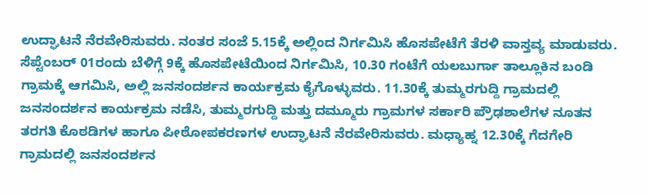ಉದ್ಘಾಟನೆ ನೆರವೇರಿಸುವರು. ನಂತರ ಸಂಜೆ 5.15ಕ್ಕೆ ಅಲ್ಲಿಂದ ನಿರ್ಗಮಿಸಿ ಹೊಸಪೇಟೆಗೆ ತೆರಳಿ ವಾಸ್ತವ್ಯ ಮಾಡುವರು.
ಸೆಪ್ಟೆಂಬರ್ 01ರಂದು ಬೆಳಿಗ್ಗೆ 9ಕ್ಕೆ ಹೊಸಪೇಟೆಯಿಂದ ನಿರ್ಗಮಿಸಿ, 10.30 ಗಂಟೆಗೆ ಯಲಬುರ್ಗಾ ತಾಲ್ಲೂಕಿನ ಬಂಡಿ ಗ್ರಾಮಕ್ಕೆ ಆಗಮಿಸಿ, ಅಲ್ಲಿ ಜನಸಂದರ್ಶನ ಕಾರ್ಯಕ್ರಮ ಕೈಗೊಳ್ಳುವರು. 11.30ಕ್ಕೆ ತುಮ್ಮರಗುದ್ದಿ ಗ್ರಾಮದಲ್ಲಿ ಜನಸಂದರ್ಶನ ಕಾರ್ಯಕ್ರಮ ನಡೆಸಿ, ತುಮ್ಮರಗುದ್ದಿ ಮತ್ತು ದಮ್ಮೂರು ಗ್ರಾಮಗಳ ಸರ್ಕಾರಿ ಪ್ರೌಢಶಾಲೆಗಳ ನೂತನ ತರಗತಿ ಕೊಠಡಿಗಳ ಹಾಗೂ ಪೀಠೋಪಕರಣಗಳ ಉದ್ಘಾಟನೆ ನೆರವೇರಿಸುವರು. ಮಧ್ಯಾಹ್ನ 12.30ಕ್ಕೆ ಗೆದಗೇರಿ ಗ್ರಾಮದಲ್ಲಿ ಜನಸಂದರ್ಶನ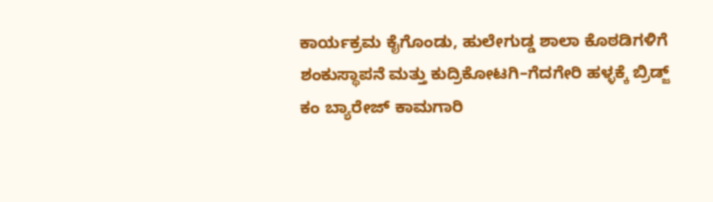ಕಾರ್ಯಕ್ರಮ ಕೈಗೊಂಡು, ಹುಲೇಗುಡ್ಡ ಶಾಲಾ ಕೊಠಡಿಗಳಿಗೆ ಶಂಕುಸ್ಥಾಪನೆ ಮತ್ತು ಕುದ್ರಿಕೋಟಗಿ–ಗೆದಗೇರಿ ಹಳ್ಳಕ್ಕೆ ಬ್ರಿಡ್ಜ್ ಕಂ ಬ್ಯಾರೇಜ್ ಕಾಮಗಾರಿ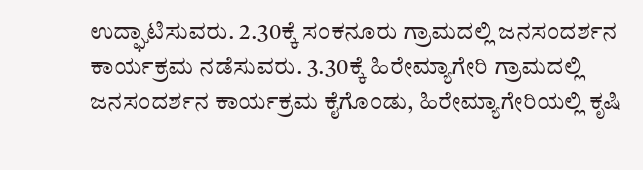ಉದ್ಘಾಟಿಸುವರು. 2.30ಕ್ಕೆ ಸಂಕನೂರು ಗ್ರಾಮದಲ್ಲಿ ಜನಸಂದರ್ಶನ ಕಾರ್ಯಕ್ರಮ ನಡೆಸುವರು. 3.30ಕ್ಕೆ ಹಿರೇಮ್ಯಾಗೇರಿ ಗ್ರಾಮದಲ್ಲಿ ಜನಸಂದರ್ಶನ ಕಾರ್ಯಕ್ರಮ ಕೈಗೊಂಡು, ಹಿರೇಮ್ಯಾಗೇರಿಯಲ್ಲಿ ಕೃಷಿ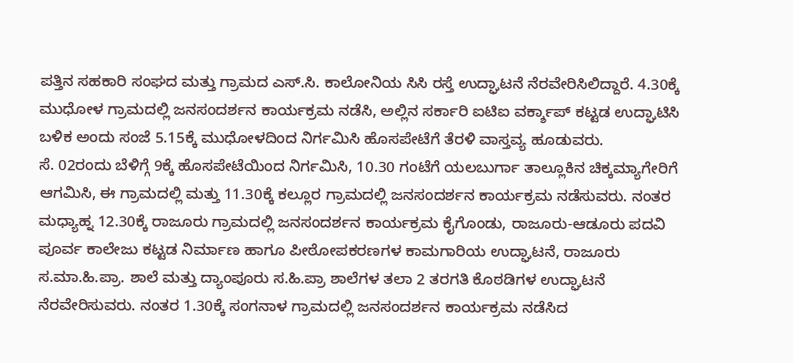ಪತ್ತಿನ ಸಹಕಾರಿ ಸಂಘದ ಮತ್ತು ಗ್ರಾಮದ ಎಸ್.ಸಿ. ಕಾಲೋನಿಯ ಸಿಸಿ ರಸ್ತೆ ಉದ್ಘಾಟನೆ ನೆರವೇರಿಸಿಲಿದ್ದಾರೆ. 4.30ಕ್ಕೆ ಮುಧೋಳ ಗ್ರಾಮದಲ್ಲಿ ಜನಸಂದರ್ಶನ ಕಾರ್ಯಕ್ರಮ ನಡೆಸಿ, ಅಲ್ಲಿನ ಸರ್ಕಾರಿ ಐಟಿಐ ವರ್ಕ್ಶಾಪ್ ಕಟ್ಟಡ ಉದ್ಘಾಟಿಸಿ ಬಳಿಕ ಅಂದು ಸಂಜೆ 5.15ಕ್ಕೆ ಮುಧೋಳದಿಂದ ನಿರ್ಗಮಿಸಿ ಹೊಸಪೇಟೆಗೆ ತೆರಳಿ ವಾಸ್ತವ್ಯ ಹೂಡುವರು.
ಸೆ. 02ರಂದು ಬೆಳಿಗ್ಗೆ 9ಕ್ಕೆ ಹೊಸಪೇಟೆಯಿಂದ ನಿರ್ಗಮಿಸಿ, 10.30 ಗಂಟೆಗೆ ಯಲಬುರ್ಗಾ ತಾಲ್ಲೂಕಿನ ಚಿಕ್ಕಮ್ಯಾಗೇರಿಗೆ ಆಗಮಿಸಿ, ಈ ಗ್ರಾಮದಲ್ಲಿ ಮತ್ತು 11.30ಕ್ಕೆ ಕಲ್ಲೂರ ಗ್ರಾಮದಲ್ಲಿ ಜನಸಂದರ್ಶನ ಕಾರ್ಯಕ್ರಮ ನಡೆಸುವರು. ನಂತರ ಮಧ್ಯಾಹ್ನ 12.30ಕ್ಕೆ ರಾಜೂರು ಗ್ರಾಮದಲ್ಲಿ ಜನಸಂದರ್ಶನ ಕಾರ್ಯಕ್ರಮ ಕೈಗೊಂಡು, ರಾಜೂರು-ಆಡೂರು ಪದವಿ ಪೂರ್ವ ಕಾಲೇಜು ಕಟ್ಟಡ ನಿರ್ಮಾಣ ಹಾಗೂ ಪೀಠೋಪಕರಣಗಳ ಕಾಮಗಾರಿಯ ಉದ್ಘಾಟನೆ, ರಾಜೂರು ಸ.ಮಾ.ಹಿ.ಪ್ರಾ. ಶಾಲೆ ಮತ್ತು ದ್ಯಾಂಪೂರು ಸ.ಹಿ.ಪ್ರಾ ಶಾಲೆಗಳ ತಲಾ 2 ತರಗತಿ ಕೊಠಡಿಗಳ ಉದ್ಘಾಟನೆ ನೆರವೇರಿಸುವರು. ನಂತರ 1.30ಕ್ಕೆ ಸಂಗನಾಳ ಗ್ರಾಮದಲ್ಲಿ ಜನಸಂದರ್ಶನ ಕಾರ್ಯಕ್ರಮ ನಡೆಸಿದ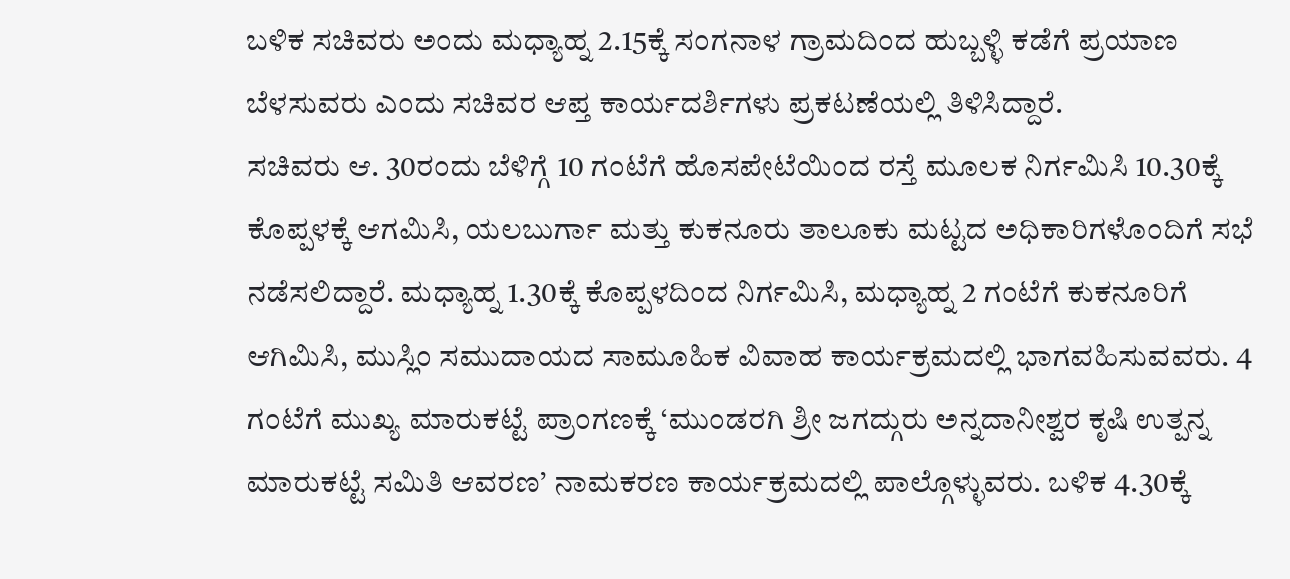ಬಳಿಕ ಸಚಿವರು ಅಂದು ಮಧ್ಯಾಹ್ನ 2.15ಕ್ಕೆ ಸಂಗನಾಳ ಗ್ರಾಮದಿಂದ ಹುಬ್ಬಳ್ಳಿ ಕಡೆಗೆ ಪ್ರಯಾಣ ಬೆಳಸುವರು ಎಂದು ಸಚಿವರ ಆಪ್ತ ಕಾರ್ಯದರ್ಶಿಗಳು ಪ್ರಕಟಣೆಯಲ್ಲಿ ತಿಳಿಸಿದ್ದಾರೆ.
ಸಚಿವರು ಆ. 30ರಂದು ಬೆಳಿಗ್ಗೆ 10 ಗಂಟೆಗೆ ಹೊಸಪೇಟೆಯಿಂದ ರಸ್ತೆ ಮೂಲಕ ನಿರ್ಗಮಿಸಿ 10.30ಕ್ಕೆ ಕೊಪ್ಪಳಕ್ಕೆ ಆಗಮಿಸಿ, ಯಲಬುರ್ಗಾ ಮತ್ತು ಕುಕನೂರು ತಾಲೂಕು ಮಟ್ಟದ ಅಧಿಕಾರಿಗಳೊಂದಿಗೆ ಸಭೆ ನಡೆಸಲಿದ್ದಾರೆ. ಮಧ್ಯಾಹ್ನ 1.30ಕ್ಕೆ ಕೊಪ್ಪಳದಿಂದ ನಿರ್ಗಮಿಸಿ, ಮಧ್ಯಾಹ್ನ 2 ಗಂಟೆಗೆ ಕುಕನೂರಿಗೆ ಆಗಿಮಿಸಿ, ಮುಸ್ಲಿಂ ಸಮುದಾಯದ ಸಾಮೂಹಿಕ ವಿವಾಹ ಕಾರ್ಯಕ್ರಮದಲ್ಲಿ ಭಾಗವಹಿಸುವವರು. 4 ಗಂಟೆಗೆ ಮುಖ್ಯ ಮಾರುಕಟ್ಟೆ ಪ್ರಾಂಗಣಕ್ಕೆ ‘ಮುಂಡರಗಿ ಶ್ರೀ ಜಗದ್ಗುರು ಅನ್ನದಾನೀಶ್ವರ ಕೃಷಿ ಉತ್ಪನ್ನ ಮಾರುಕಟ್ಟೆ ಸಮಿತಿ ಆವರಣ’ ನಾಮಕರಣ ಕಾರ್ಯಕ್ರಮದಲ್ಲಿ ಪಾಲ್ಗೊಳ್ಳುವರು. ಬಳಿಕ 4.30ಕ್ಕೆ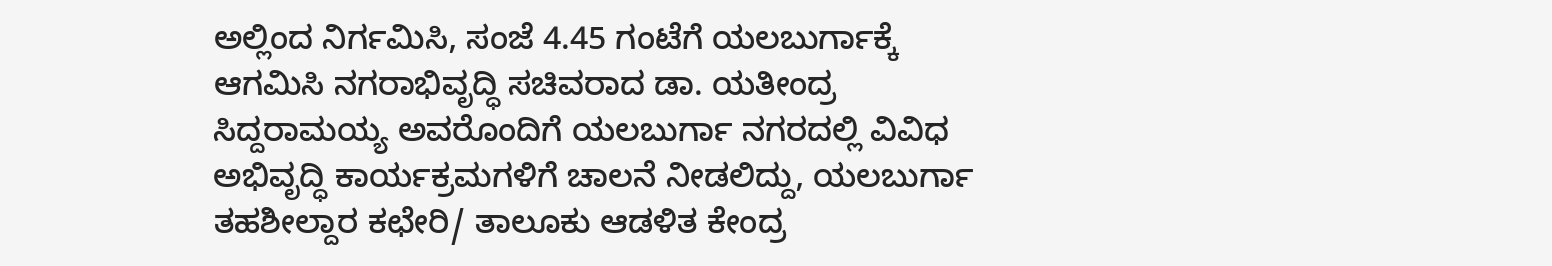ಅಲ್ಲಿಂದ ನಿರ್ಗಮಿಸಿ, ಸಂಜೆ 4.45 ಗಂಟೆಗೆ ಯಲಬುರ್ಗಾಕ್ಕೆ ಆಗಮಿಸಿ ನಗರಾಭಿವೃದ್ಧಿ ಸಚಿವರಾದ ಡಾ. ಯತೀಂದ್ರ ಸಿದ್ದರಾಮಯ್ಯ ಅವರೊಂದಿಗೆ ಯಲಬುರ್ಗಾ ನಗರದಲ್ಲಿ ವಿವಿಧ ಅಭಿವೃದ್ಧಿ ಕಾರ್ಯಕ್ರಮಗಳಿಗೆ ಚಾಲನೆ ನೀಡಲಿದ್ದು, ಯಲಬುರ್ಗಾ ತಹಶೀಲ್ದಾರ ಕಛೇರಿ/ ತಾಲೂಕು ಆಡಳಿತ ಕೇಂದ್ರ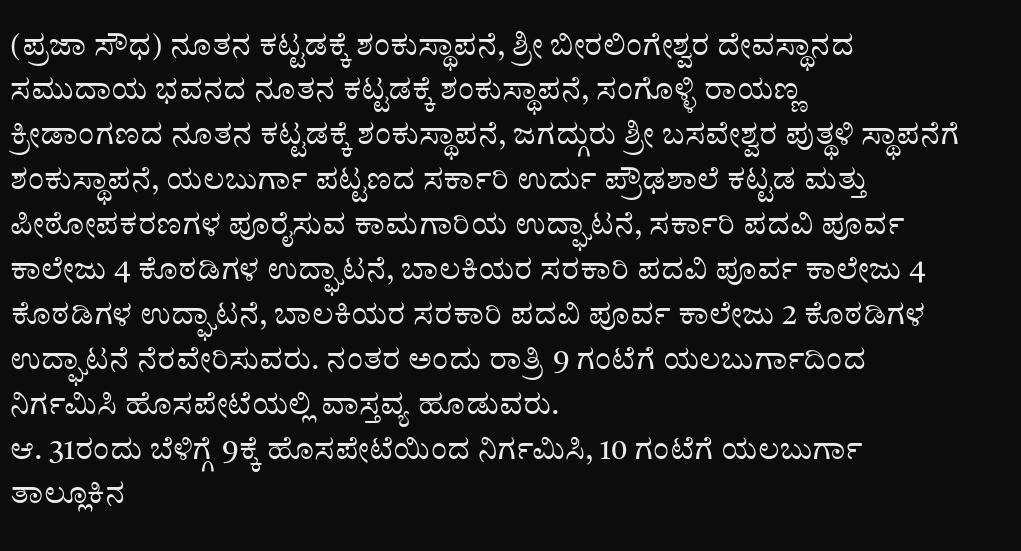(ಪ್ರಜಾ ಸೌಧ) ನೂತನ ಕಟ್ಟಡಕ್ಕೆ ಶಂಕುಸ್ಥಾಪನೆ, ಶ್ರೀ ಬೀರಲಿಂಗೇಶ್ವರ ದೇವಸ್ಥಾನದ ಸಮುದಾಯ ಭವನದ ನೂತನ ಕಟ್ಟಡಕ್ಕೆ ಶಂಕುಸ್ಥಾಪನೆ, ಸಂಗೊಳ್ಳಿ ರಾಯಣ್ಣ ಕ್ರೀಡಾಂಗಣದ ನೂತನ ಕಟ್ಟಡಕ್ಕೆ ಶಂಕುಸ್ಥಾಪನೆ, ಜಗದ್ಗುರು ಶ್ರೀ ಬಸವೇಶ್ವರ ಪುತ್ಥಳಿ ಸ್ಥಾಪನೆಗೆ ಶಂಕುಸ್ಥಾಪನೆ, ಯಲಬುರ್ಗಾ ಪಟ್ಟಣದ ಸರ್ಕಾರಿ ಉರ್ದು ಪ್ರೌಢಶಾಲೆ ಕಟ್ಟಡ ಮತ್ತು ಪೀಠೋಪಕರಣಗಳ ಪೂರೈಸುವ ಕಾಮಗಾರಿಯ ಉದ್ಘಾಟನೆ, ಸರ್ಕಾರಿ ಪದವಿ ಪೂರ್ವ ಕಾಲೇಜು 4 ಕೊಠಡಿಗಳ ಉದ್ಘಾಟನೆ, ಬಾಲಕಿಯರ ಸರಕಾರಿ ಪದವಿ ಪೂರ್ವ ಕಾಲೇಜು 4 ಕೊಠಡಿಗಳ ಉದ್ಘಾಟನೆ, ಬಾಲಕಿಯರ ಸರಕಾರಿ ಪದವಿ ಪೂರ್ವ ಕಾಲೇಜು 2 ಕೊಠಡಿಗಳ ಉದ್ಘಾಟನೆ ನೆರವೇರಿಸುವರು. ನಂತರ ಅಂದು ರಾತ್ರಿ 9 ಗಂಟೆಗೆ ಯಲಬುರ್ಗಾದಿಂದ ನಿರ್ಗಮಿಸಿ ಹೊಸಪೇಟೆಯಲ್ಲಿ ವಾಸ್ತವ್ಯ ಹೂಡುವರು.
ಆ. 31ರಂದು ಬೆಳಿಗ್ಗೆ 9ಕ್ಕೆ ಹೊಸಪೇಟೆಯಿಂದ ನಿರ್ಗಮಿಸಿ, 10 ಗಂಟೆಗೆ ಯಲಬುರ್ಗಾ ತಾಲ್ಲೂಕಿನ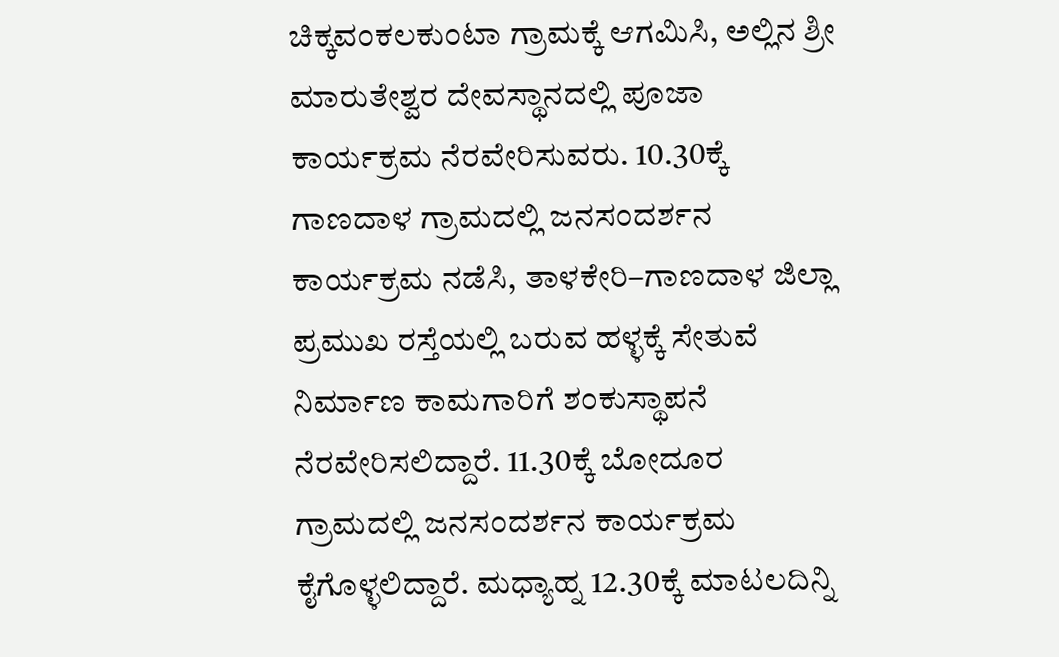ಚಿಕ್ಕವಂಕಲಕುಂಟಾ ಗ್ರಾಮಕ್ಕೆ ಆಗಮಿಸಿ, ಅಲ್ಲಿನ ಶ್ರೀ ಮಾರುತೇಶ್ವರ ದೇವಸ್ಥಾನದಲ್ಲಿ ಪೂಜಾ ಕಾರ್ಯಕ್ರಮ ನೆರವೇರಿಸುವರು. 10.30ಕ್ಕೆ ಗಾಣದಾಳ ಗ್ರಾಮದಲ್ಲಿ ಜನಸಂದರ್ಶನ ಕಾರ್ಯಕ್ರಮ ನಡೆಸಿ, ತಾಳಕೇರಿ–ಗಾಣದಾಳ ಜಿಲ್ಲಾ ಪ್ರಮುಖ ರಸ್ತೆಯಲ್ಲಿ ಬರುವ ಹಳ್ಳಕ್ಕೆ ಸೇತುವೆ ನಿರ್ಮಾಣ ಕಾಮಗಾರಿಗೆ ಶಂಕುಸ್ಥಾಪನೆ ನೆರವೇರಿಸಲಿದ್ದಾರೆ. 11.30ಕ್ಕೆ ಬೋದೂರ ಗ್ರಾಮದಲ್ಲಿ ಜನಸಂದರ್ಶನ ಕಾರ್ಯಕ್ರಮ ಕೈಗೊಳ್ಳಲಿದ್ದಾರೆ. ಮಧ್ಯಾಹ್ನ 12.30ಕ್ಕೆ ಮಾಟಲದಿನ್ನಿ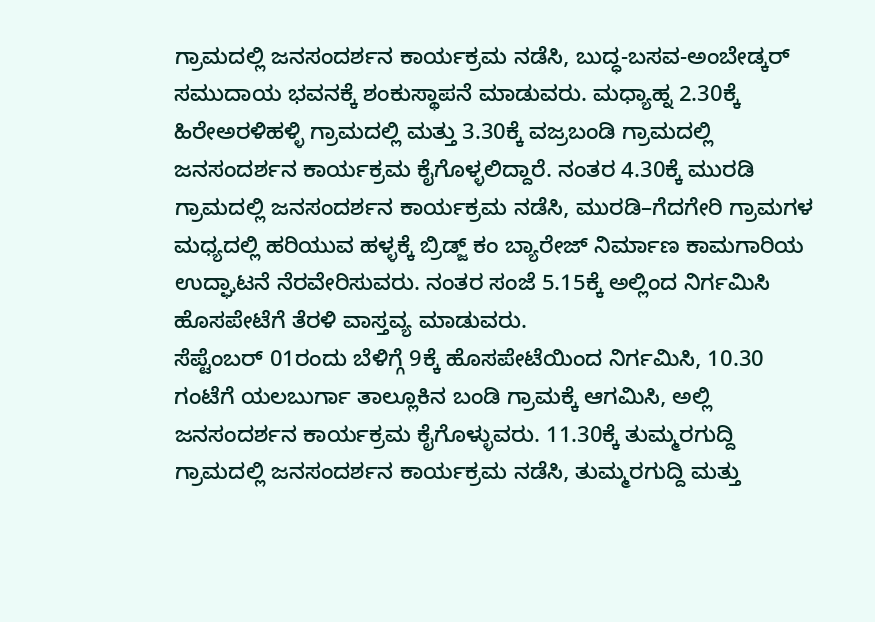ಗ್ರಾಮದಲ್ಲಿ ಜನಸಂದರ್ಶನ ಕಾರ್ಯಕ್ರಮ ನಡೆಸಿ, ಬುದ್ಧ-ಬಸವ-ಅಂಬೇಡ್ಕರ್ ಸಮುದಾಯ ಭವನಕ್ಕೆ ಶಂಕುಸ್ಥಾಪನೆ ಮಾಡುವರು. ಮಧ್ಯಾಹ್ನ 2.30ಕ್ಕೆ ಹಿರೇಅರಳಿಹಳ್ಳಿ ಗ್ರಾಮದಲ್ಲಿ ಮತ್ತು 3.30ಕ್ಕೆ ವಜ್ರಬಂಡಿ ಗ್ರಾಮದಲ್ಲಿ ಜನಸಂದರ್ಶನ ಕಾರ್ಯಕ್ರಮ ಕೈಗೊಳ್ಳಲಿದ್ದಾರೆ. ನಂತರ 4.30ಕ್ಕೆ ಮುರಡಿ ಗ್ರಾಮದಲ್ಲಿ ಜನಸಂದರ್ಶನ ಕಾರ್ಯಕ್ರಮ ನಡೆಸಿ, ಮುರಡಿ–ಗೆದಗೇರಿ ಗ್ರಾಮಗಳ ಮಧ್ಯದಲ್ಲಿ ಹರಿಯುವ ಹಳ್ಳಕ್ಕೆ ಬ್ರಿಡ್ಜ್ ಕಂ ಬ್ಯಾರೇಜ್ ನಿರ್ಮಾಣ ಕಾಮಗಾರಿಯ ಉದ್ಘಾಟನೆ ನೆರವೇರಿಸುವರು. ನಂತರ ಸಂಜೆ 5.15ಕ್ಕೆ ಅಲ್ಲಿಂದ ನಿರ್ಗಮಿಸಿ ಹೊಸಪೇಟೆಗೆ ತೆರಳಿ ವಾಸ್ತವ್ಯ ಮಾಡುವರು.
ಸೆಪ್ಟೆಂಬರ್ 01ರಂದು ಬೆಳಿಗ್ಗೆ 9ಕ್ಕೆ ಹೊಸಪೇಟೆಯಿಂದ ನಿರ್ಗಮಿಸಿ, 10.30 ಗಂಟೆಗೆ ಯಲಬುರ್ಗಾ ತಾಲ್ಲೂಕಿನ ಬಂಡಿ ಗ್ರಾಮಕ್ಕೆ ಆಗಮಿಸಿ, ಅಲ್ಲಿ ಜನಸಂದರ್ಶನ ಕಾರ್ಯಕ್ರಮ ಕೈಗೊಳ್ಳುವರು. 11.30ಕ್ಕೆ ತುಮ್ಮರಗುದ್ದಿ ಗ್ರಾಮದಲ್ಲಿ ಜನಸಂದರ್ಶನ ಕಾರ್ಯಕ್ರಮ ನಡೆಸಿ, ತುಮ್ಮರಗುದ್ದಿ ಮತ್ತು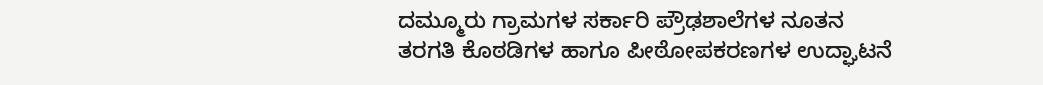ದಮ್ಮೂರು ಗ್ರಾಮಗಳ ಸರ್ಕಾರಿ ಪ್ರೌಢಶಾಲೆಗಳ ನೂತನ ತರಗತಿ ಕೊಠಡಿಗಳ ಹಾಗೂ ಪೀಠೋಪಕರಣಗಳ ಉದ್ಘಾಟನೆ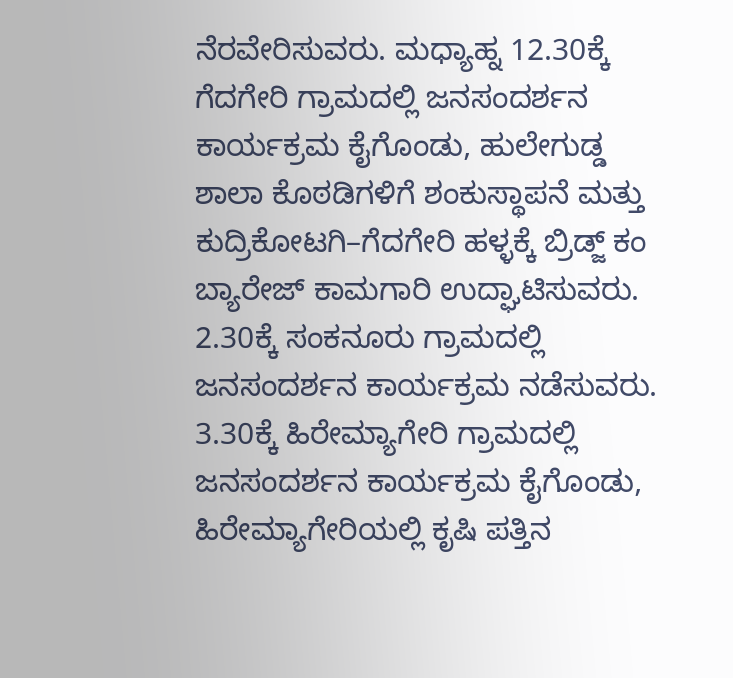ನೆರವೇರಿಸುವರು. ಮಧ್ಯಾಹ್ನ 12.30ಕ್ಕೆ ಗೆದಗೇರಿ ಗ್ರಾಮದಲ್ಲಿ ಜನಸಂದರ್ಶನ ಕಾರ್ಯಕ್ರಮ ಕೈಗೊಂಡು, ಹುಲೇಗುಡ್ಡ ಶಾಲಾ ಕೊಠಡಿಗಳಿಗೆ ಶಂಕುಸ್ಥಾಪನೆ ಮತ್ತು ಕುದ್ರಿಕೋಟಗಿ–ಗೆದಗೇರಿ ಹಳ್ಳಕ್ಕೆ ಬ್ರಿಡ್ಜ್ ಕಂ ಬ್ಯಾರೇಜ್ ಕಾಮಗಾರಿ ಉದ್ಘಾಟಿಸುವರು. 2.30ಕ್ಕೆ ಸಂಕನೂರು ಗ್ರಾಮದಲ್ಲಿ ಜನಸಂದರ್ಶನ ಕಾರ್ಯಕ್ರಮ ನಡೆಸುವರು. 3.30ಕ್ಕೆ ಹಿರೇಮ್ಯಾಗೇರಿ ಗ್ರಾಮದಲ್ಲಿ ಜನಸಂದರ್ಶನ ಕಾರ್ಯಕ್ರಮ ಕೈಗೊಂಡು, ಹಿರೇಮ್ಯಾಗೇರಿಯಲ್ಲಿ ಕೃಷಿ ಪತ್ತಿನ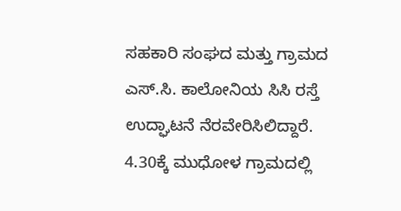ಸಹಕಾರಿ ಸಂಘದ ಮತ್ತು ಗ್ರಾಮದ ಎಸ್.ಸಿ. ಕಾಲೋನಿಯ ಸಿಸಿ ರಸ್ತೆ ಉದ್ಘಾಟನೆ ನೆರವೇರಿಸಿಲಿದ್ದಾರೆ. 4.30ಕ್ಕೆ ಮುಧೋಳ ಗ್ರಾಮದಲ್ಲಿ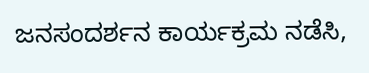ಜನಸಂದರ್ಶನ ಕಾರ್ಯಕ್ರಮ ನಡೆಸಿ,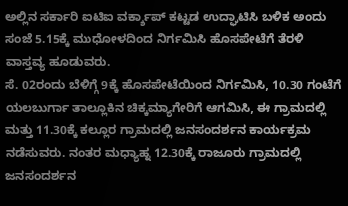ಅಲ್ಲಿನ ಸರ್ಕಾರಿ ಐಟಿಐ ವರ್ಕ್ಶಾಪ್ ಕಟ್ಟಡ ಉದ್ಘಾಟಿಸಿ ಬಳಿಕ ಅಂದು ಸಂಜೆ 5.15ಕ್ಕೆ ಮುಧೋಳದಿಂದ ನಿರ್ಗಮಿಸಿ ಹೊಸಪೇಟೆಗೆ ತೆರಳಿ ವಾಸ್ತವ್ಯ ಹೂಡುವರು.
ಸೆ. 02ರಂದು ಬೆಳಿಗ್ಗೆ 9ಕ್ಕೆ ಹೊಸಪೇಟೆಯಿಂದ ನಿರ್ಗಮಿಸಿ, 10.30 ಗಂಟೆಗೆ ಯಲಬುರ್ಗಾ ತಾಲ್ಲೂಕಿನ ಚಿಕ್ಕಮ್ಯಾಗೇರಿಗೆ ಆಗಮಿಸಿ, ಈ ಗ್ರಾಮದಲ್ಲಿ ಮತ್ತು 11.30ಕ್ಕೆ ಕಲ್ಲೂರ ಗ್ರಾಮದಲ್ಲಿ ಜನಸಂದರ್ಶನ ಕಾರ್ಯಕ್ರಮ ನಡೆಸುವರು. ನಂತರ ಮಧ್ಯಾಹ್ನ 12.30ಕ್ಕೆ ರಾಜೂರು ಗ್ರಾಮದಲ್ಲಿ ಜನಸಂದರ್ಶನ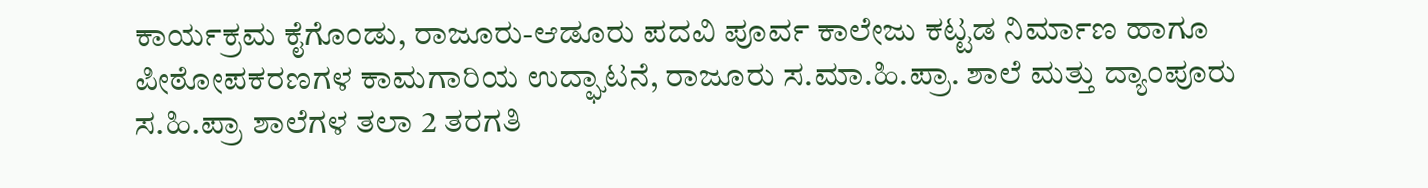ಕಾರ್ಯಕ್ರಮ ಕೈಗೊಂಡು, ರಾಜೂರು-ಆಡೂರು ಪದವಿ ಪೂರ್ವ ಕಾಲೇಜು ಕಟ್ಟಡ ನಿರ್ಮಾಣ ಹಾಗೂ ಪೀಠೋಪಕರಣಗಳ ಕಾಮಗಾರಿಯ ಉದ್ಘಾಟನೆ, ರಾಜೂರು ಸ.ಮಾ.ಹಿ.ಪ್ರಾ. ಶಾಲೆ ಮತ್ತು ದ್ಯಾಂಪೂರು ಸ.ಹಿ.ಪ್ರಾ ಶಾಲೆಗಳ ತಲಾ 2 ತರಗತಿ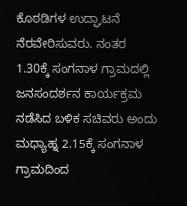ಕೊಠಡಿಗಳ ಉದ್ಘಾಟನೆ ನೆರವೇರಿಸುವರು. ನಂತರ 1.30ಕ್ಕೆ ಸಂಗನಾಳ ಗ್ರಾಮದಲ್ಲಿ ಜನಸಂದರ್ಶನ ಕಾರ್ಯಕ್ರಮ ನಡೆಸಿದ ಬಳಿಕ ಸಚಿವರು ಅಂದು ಮಧ್ಯಾಹ್ನ 2.15ಕ್ಕೆ ಸಂಗನಾಳ ಗ್ರಾಮದಿಂದ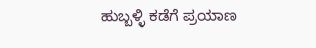ಹುಬ್ಬಳ್ಳಿ ಕಡೆಗೆ ಪ್ರಯಾಣ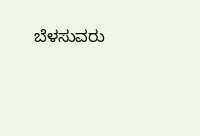ಬೆಳಸುವರು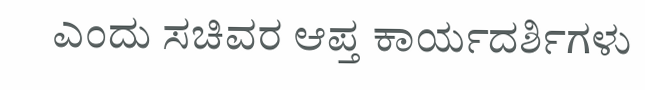ಎಂದು ಸಚಿವರ ಆಪ್ತ ಕಾರ್ಯದರ್ಶಿಗಳು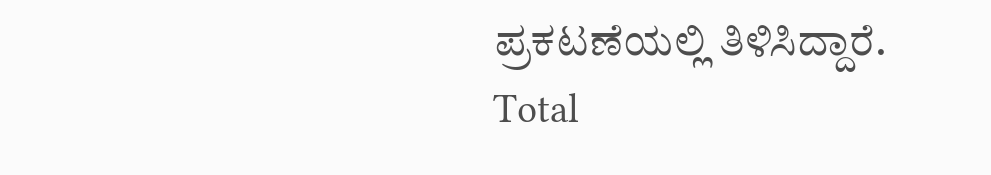ಪ್ರಕಟಣೆಯಲ್ಲಿ ತಿಳಿಸಿದ್ದಾರೆ.
Total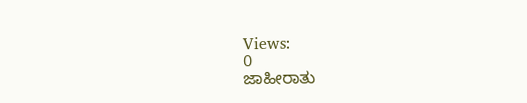Views:
0
ಜಾಹೀರಾತು